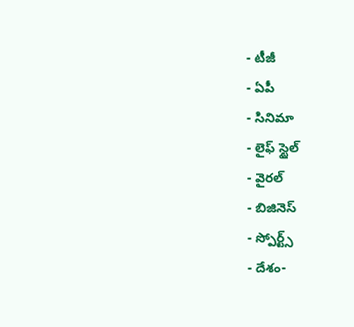- టీజీ
- ఏపీ
- సినిమా
- లైఫ్ స్టైల్
- వైరల్
- బిజినెస్
- స్పోర్ట్స్
- దేశం-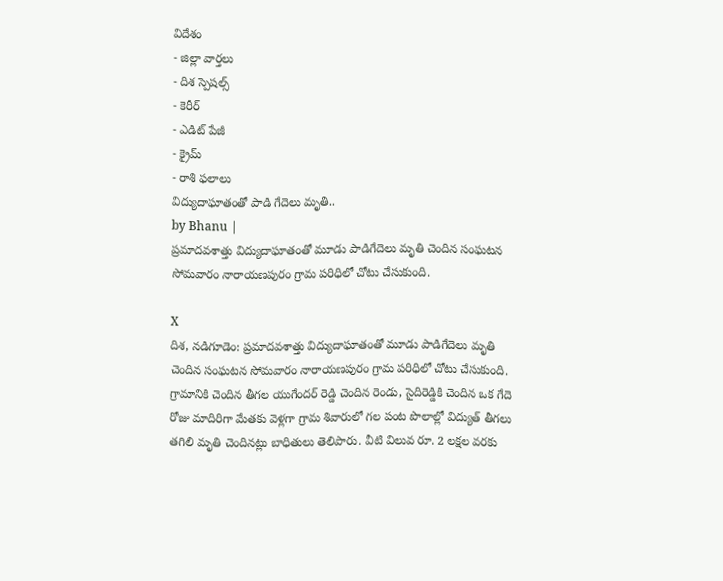విదేశం
- జిల్లా వార్తలు
- దిశ స్పెషల్స్
- కెరీర్
- ఎడిట్ పేజీ
- క్రైమ్
- రాశి ఫలాలు
విద్యుదాఘాతంతో పాడి గేదెలు మృతి..
by Bhanu |
ప్రమాదవశాత్తు విద్యుదాఘాతంతో మూడు పాడిగేదెలు మృతి చెందిన సంఘటన సోమవారం నారాయణపురం గ్రామ పరిధిలో చోటు చేసుకుంది.

X
దిశ, నడిగూడెం: ప్రమాదవశాత్తు విద్యుదాఘాతంతో మూడు పాడిగేదెలు మృతి చెందిన సంఘటన సోమవారం నారాయణపురం గ్రామ పరిధిలో చోటు చేసుకుంది. గ్రామానికి చెందిన తీగల యుగేందర్ రెడ్డి చెందిన రెండు, సైదిరెడ్డికి చెందిన ఒక గేదె రోజు మాదిరిగా మేతకు వెళ్లగా గ్రామ శివారులో గల పంట పొలాల్లో విద్యుత్ తీగలు తగిలి మృతి చెందినట్లు బాధితులు తెలిపారు. వీటి విలువ రూ. 2 లక్షల వరకు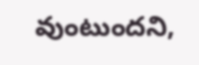వుంటుందని,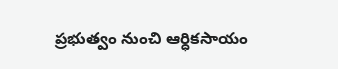ప్రభుత్వం నుంచి ఆర్ధికసాయం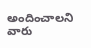అందించాలని వారు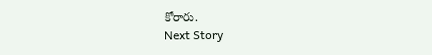కోరారు.
Next Story